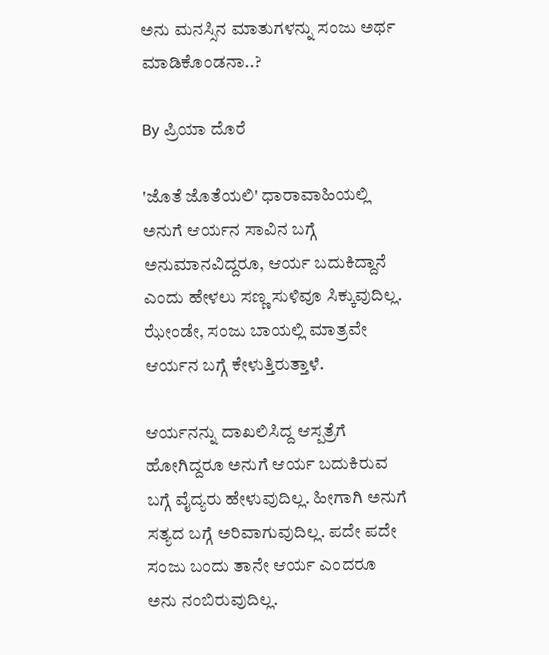ಅನು ಮನಸ್ಸಿನ ಮಾತುಗಳನ್ನು ಸಂಜು ಅರ್ಥ ಮಾಡಿಕೊಂಡನಾ..?

By ಪ್ರಿಯಾ ದೊರೆ

'ಜೊತೆ ಜೊತೆಯಲಿ' ಧಾರಾವಾಹಿಯಲ್ಲಿ ಅನುಗೆ ಆರ್ಯನ ಸಾವಿನ ಬಗ್ಗೆ ಅನುಮಾನವಿದ್ದರೂ, ಆರ್ಯ ಬದುಕಿದ್ದಾನೆ ಎಂದು ಹೇಳಲು ಸಣ್ಣ ಸುಳಿವೂ ಸಿಕ್ಕುವುದಿಲ್ಲ. ಝೇಂಡೇ, ಸಂಜು ಬಾಯಲ್ಲಿ ಮಾತ್ರವೇ ಆರ್ಯನ ಬಗ್ಗೆ ಕೇಳುತ್ತಿರುತ್ತಾಳೆ.

ಆರ್ಯನನ್ನು ದಾಖಲಿಸಿದ್ದ ಆಸ್ಪತ್ರೆಗೆ ಹೋಗಿದ್ದರೂ ಅನುಗೆ ಆರ್ಯ ಬದುಕಿರುವ ಬಗ್ಗೆ ವೈದ್ಯರು ಹೇಳುವುದಿಲ್ಲ. ಹೀಗಾಗಿ ಅನುಗೆ ಸತ್ಯದ ಬಗ್ಗೆ ಅರಿವಾಗುವುದಿಲ್ಲ. ಪದೇ ಪದೇ ಸಂಜು ಬಂದು ತಾನೇ ಆರ್ಯ ಎಂದರೂ ಅನು ನಂಬಿರುವುದಿಲ್ಲ.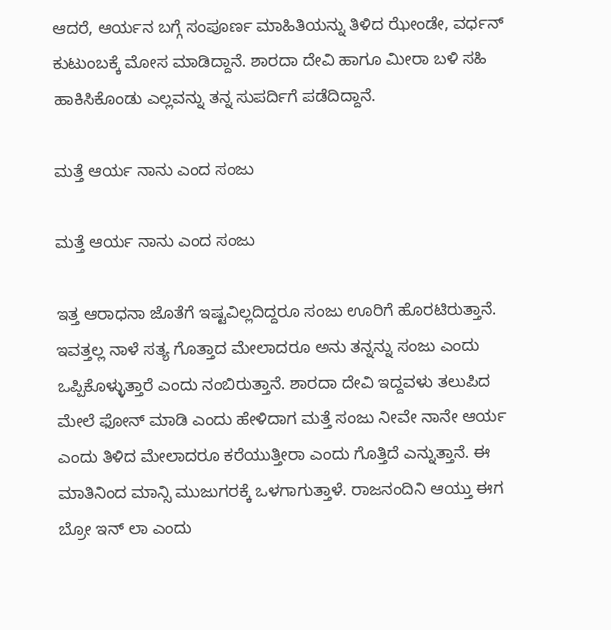ಆದರೆ, ಆರ್ಯನ ಬಗ್ಗೆ ಸಂಪೂರ್ಣ ಮಾಹಿತಿಯನ್ನು ತಿಳಿದ ಝೇಂಡೇ, ವರ್ಧನ್ ಕುಟುಂಬಕ್ಕೆ ಮೋಸ ಮಾಡಿದ್ದಾನೆ. ಶಾರದಾ ದೇವಿ ಹಾಗೂ ಮೀರಾ ಬಳಿ ಸಹಿ ಹಾಕಿಸಿಕೊಂಡು ಎಲ್ಲವನ್ನು ತನ್ನ ಸುಪರ್ದಿಗೆ ಪಡೆದಿದ್ದಾನೆ.

ಮತ್ತೆ ಆರ್ಯ ನಾನು ಎಂದ ಸಂಜು

ಮತ್ತೆ ಆರ್ಯ ನಾನು ಎಂದ ಸಂಜು

ಇತ್ತ ಆರಾಧನಾ ಜೊತೆಗೆ ಇಷ್ಟವಿಲ್ಲದಿದ್ದರೂ ಸಂಜು ಊರಿಗೆ ಹೊರಟಿರುತ್ತಾನೆ. ಇವತ್ತಲ್ಲ ನಾಳೆ ಸತ್ಯ ಗೊತ್ತಾದ ಮೇಲಾದರೂ ಅನು ತನ್ನನ್ನು ಸಂಜು ಎಂದು ಒಪ್ಪಿಕೊಳ್ಳುತ್ತಾರೆ ಎಂದು ನಂಬಿರುತ್ತಾನೆ. ಶಾರದಾ ದೇವಿ ಇದ್ದವಳು ತಲುಪಿದ ಮೇಲೆ ಫೋನ್ ಮಾಡಿ ಎಂದು ಹೇಳಿದಾಗ ಮತ್ತೆ ಸಂಜು ನೀವೇ ನಾನೇ ಆರ್ಯ ಎಂದು ತಿಳಿದ ಮೇಲಾದರೂ ಕರೆಯುತ್ತೀರಾ ಎಂದು ಗೊತ್ತಿದೆ ಎನ್ನುತ್ತಾನೆ. ಈ ಮಾತಿನಿಂದ ಮಾನ್ಸಿ ಮುಜುಗರಕ್ಕೆ ಒಳಗಾಗುತ್ತಾಳೆ. ರಾಜನಂದಿನಿ ಆಯ್ತು ಈಗ ಬ್ರೋ ಇನ್ ಲಾ ಎಂದು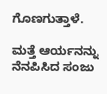ಗೊಣಗುತ್ತಾಳೆ.

ಮತ್ತೆ ಆರ್ಯನನ್ನು ನೆನಪಿಸಿದ ಸಂಜು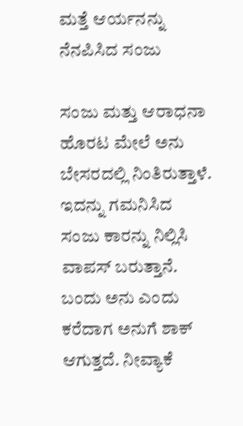ಮತ್ತೆ ಆರ್ಯನನ್ನು ನೆನಪಿಸಿದ ಸಂಜು

ಸಂಜು ಮತ್ತು ಆರಾಧನಾ ಹೊರಟ ಮೇಲೆ ಅನು ಬೇಸರದಲ್ಲಿ ನಿಂತಿರುತ್ತಾಳೆ. ಇದನ್ನು ಗಮನಿಸಿದ ಸಂಜು ಕಾರನ್ನು ನಿಲ್ಲಿಸಿ ವಾಪಸ್ ಬರುತ್ತಾನೆ. ಬಂದು ಅನು ಎಂದು ಕರೆದಾಗ ಅನುಗೆ ಶಾಕ್ ಆಗುತ್ತದೆ. ನೀವ್ಯಾಕೆ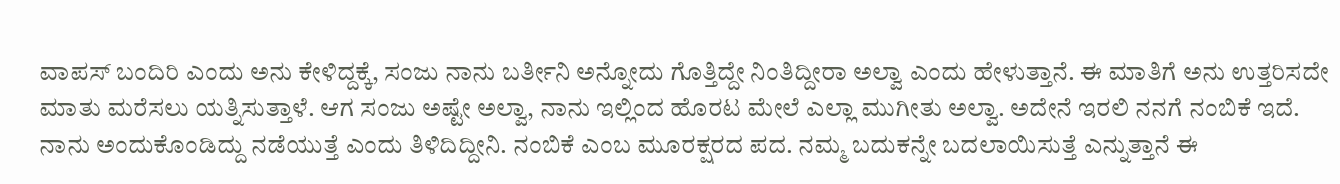ವಾಪಸ್ ಬಂದಿರಿ ಎಂದು ಅನು ಕೇಳಿದ್ದಕ್ಕೆ, ಸಂಜು ನಾನು ಬರ್ತೀನಿ ಅನ್ನೋದು ಗೊತ್ತಿದ್ದೇ ನಿಂತಿದ್ದೀರಾ ಅಲ್ವಾ ಎಂದು ಹೇಳುತ್ತಾನೆ. ಈ ಮಾತಿಗೆ ಅನು ಉತ್ತರಿಸದೇ ಮಾತು ಮರೆಸಲು ಯತ್ನಿಸುತ್ತಾಳೆ. ಆಗ ಸಂಜು ಅಷ್ಟೇ ಅಲ್ವಾ, ನಾನು ಇಲ್ಲಿಂದ ಹೊರಟ ಮೇಲೆ ಎಲ್ಲಾ ಮುಗೀತು ಅಲ್ವಾ. ಅದೇನೆ ಇರಲಿ ನನಗೆ ನಂಬಿಕೆ ಇದೆ. ನಾನು ಅಂದುಕೊಂಡಿದ್ದು ನಡೆಯುತ್ತೆ ಎಂದು ತಿಳಿದಿದ್ದೀನಿ. ನಂಬಿಕೆ ಎಂಬ ಮೂರಕ್ಷರದ ಪದ. ನಮ್ಮ ಬದುಕನ್ನೇ ಬದಲಾಯಿಸುತ್ತೆ ಎನ್ನುತ್ತಾನೆ ಈ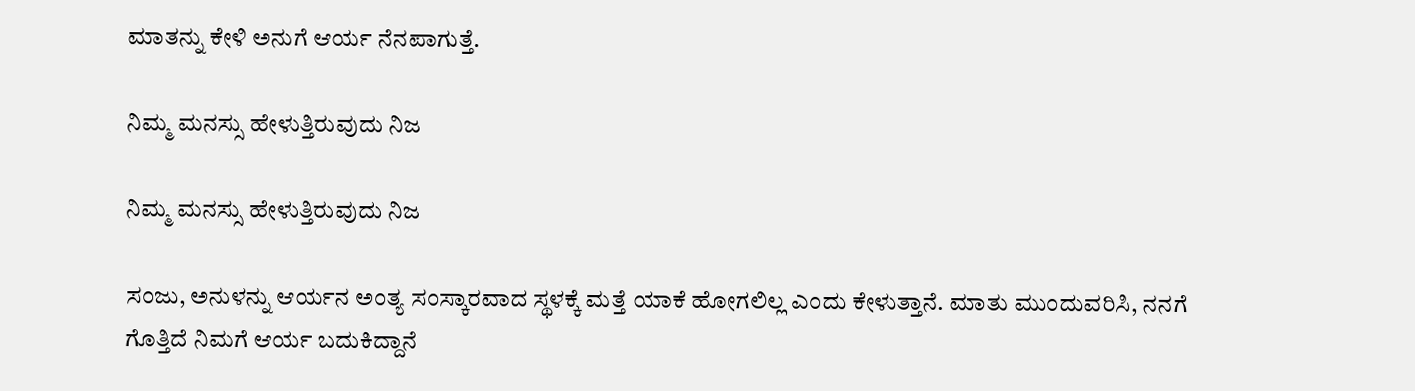ಮಾತನ್ನು ಕೇಳಿ ಅನುಗೆ ಆರ್ಯ ನೆನಪಾಗುತ್ತೆ.

ನಿಮ್ಮ ಮನಸ್ಸು ಹೇಳುತ್ತಿರುವುದು ನಿಜ

ನಿಮ್ಮ ಮನಸ್ಸು ಹೇಳುತ್ತಿರುವುದು ನಿಜ

ಸಂಜು, ಅನುಳನ್ನು ಆರ್ಯನ ಅಂತ್ಯ ಸಂಸ್ಕಾರವಾದ ಸ್ಥಳಕ್ಕೆ ಮತ್ತೆ ಯಾಕೆ ಹೋಗಲಿಲ್ಲ ಎಂದು ಕೇಳುತ್ತಾನೆ. ಮಾತು ಮುಂದುವರಿಸಿ, ನನಗೆ ಗೊತ್ತಿದೆ ನಿಮಗೆ ಆರ್ಯ ಬದುಕಿದ್ದಾನೆ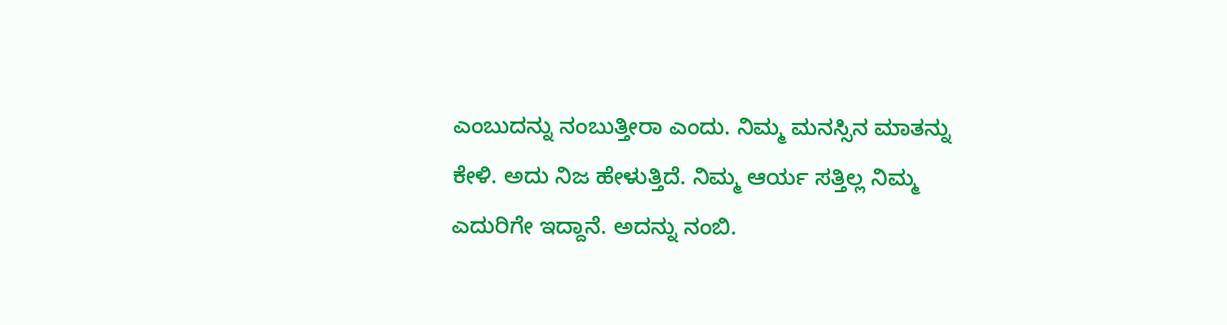ಎಂಬುದನ್ನು ನಂಬುತ್ತೀರಾ ಎಂದು. ನಿಮ್ಮ ಮನಸ್ಸಿನ ಮಾತನ್ನು ಕೇಳಿ. ಅದು ನಿಜ ಹೇಳುತ್ತಿದೆ. ನಿಮ್ಮ ಆರ್ಯ ಸತ್ತಿಲ್ಲ ನಿಮ್ಮ ಎದುರಿಗೇ ಇದ್ದಾನೆ. ಅದನ್ನು ನಂಬಿ.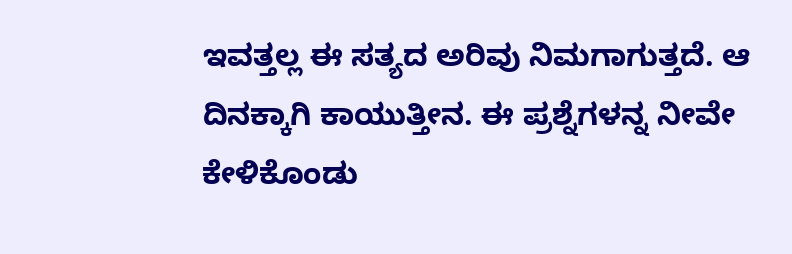ಇವತ್ತಲ್ಲ ಈ ಸತ್ಯದ ಅರಿವು ನಿಮಗಾಗುತ್ತದೆ. ಆ ದಿನಕ್ಕಾಗಿ ಕಾಯುತ್ತೀನ. ಈ ಪ್ರಶ್ನೆಗಳನ್ನ ನೀವೇ ಕೇಳಿಕೊಂಡು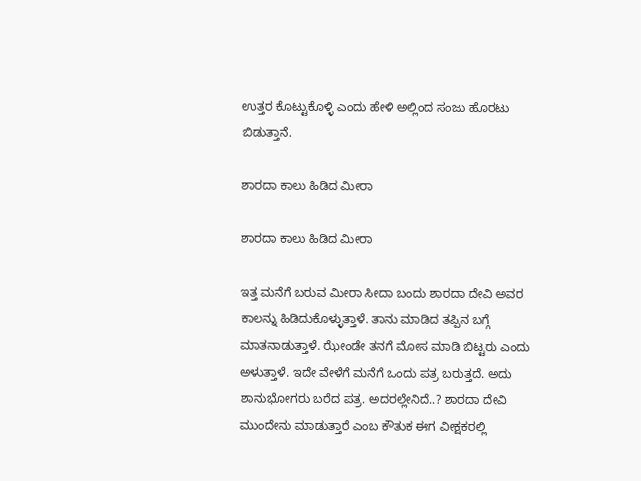ಉತ್ತರ ಕೊಟ್ಟುಕೊಳ್ಳಿ ಎಂದು ಹೇಳಿ ಅಲ್ಲಿಂದ ಸಂಜು ಹೊರಟು ಬಿಡುತ್ತಾನೆ.

ಶಾರದಾ ಕಾಲು ಹಿಡಿದ ಮೀರಾ

ಶಾರದಾ ಕಾಲು ಹಿಡಿದ ಮೀರಾ

ಇತ್ತ ಮನೆಗೆ ಬರುವ ಮೀರಾ ಸೀದಾ ಬಂದು ಶಾರದಾ ದೇವಿ ಅವರ ಕಾಲನ್ನು ಹಿಡಿದುಕೊಳ್ಳುತ್ತಾಳೆ. ತಾನು ಮಾಡಿದ ತಪ್ಪಿನ ಬಗ್ಗೆ ಮಾತನಾಡುತ್ತಾಳೆ. ಝೇಂಡೇ ತನಗೆ ಮೋಸ ಮಾಡಿ ಬಿಟ್ಟರು ಎಂದು ಅಳುತ್ತಾಳೆ. ಇದೇ ವೇಳೆಗೆ ಮನೆಗೆ ಒಂದು ಪತ್ರ ಬರುತ್ತದೆ. ಅದು ಶಾನುಭೋಗರು ಬರೆದ ಪತ್ರ. ಅದರಲ್ಲೇನಿದೆ..? ಶಾರದಾ ದೇವಿ ಮುಂದೇನು ಮಾಡುತ್ತಾರೆ ಎಂಬ ಕೌತುಕ ಈಗ ವೀಕ್ಷಕರಲ್ಲಿ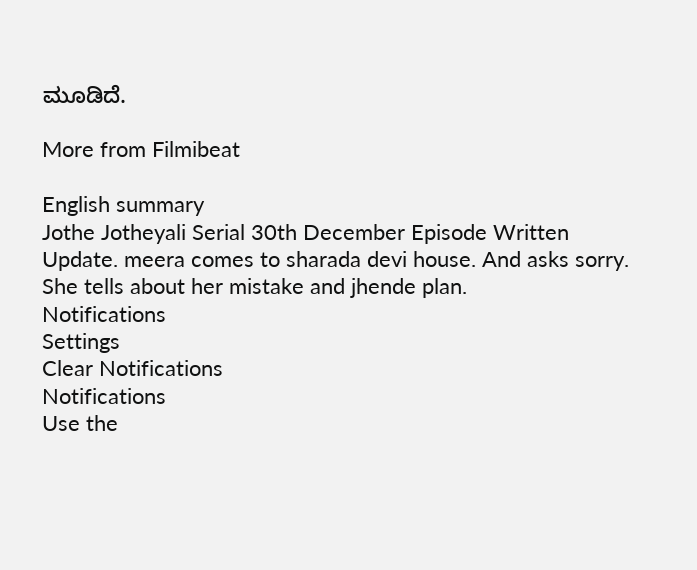ಮೂಡಿದೆ.

More from Filmibeat

English summary
Jothe Jotheyali Serial 30th December Episode Written Update. meera comes to sharada devi house. And asks sorry. She tells about her mistake and jhende plan.
Notifications
Settings
Clear Notifications
Notifications
Use the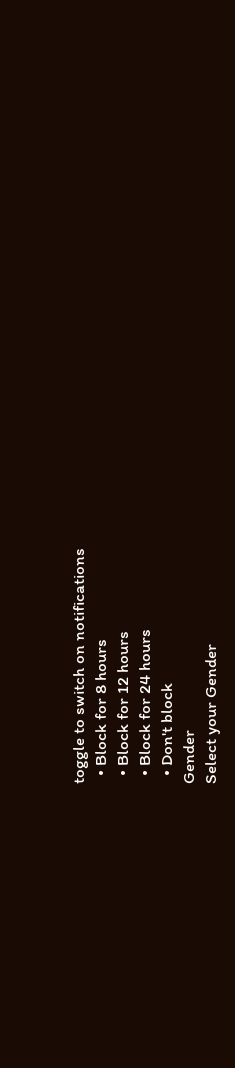toggle to switch on notifications
  • Block for 8 hours
  • Block for 12 hours
  • Block for 24 hours
  • Don't block
Gender
Select your Gender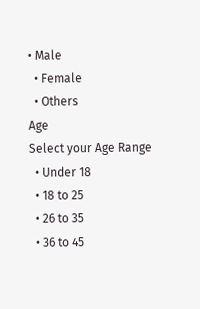• Male
  • Female
  • Others
Age
Select your Age Range
  • Under 18
  • 18 to 25
  • 26 to 35
  • 36 to 45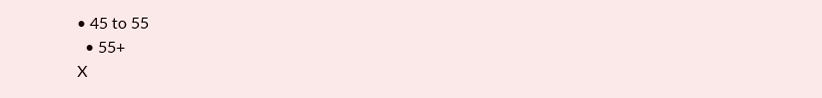• 45 to 55
  • 55+
X